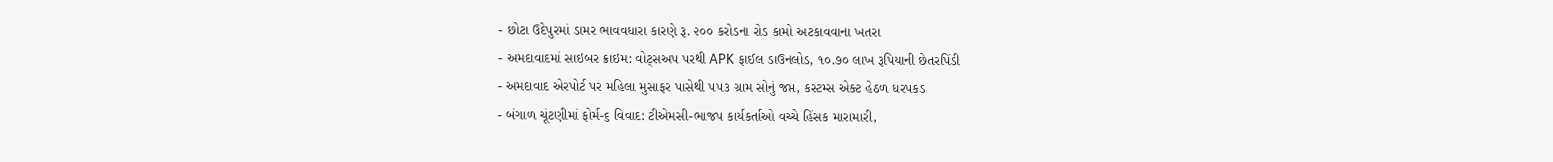- છોટા ઉદેપુરમાં ડામર ભાવવધારા કારણે રૂ. ૨૦૦ કરોડના રોડ કામો અટકાવવાના ખતરા
- અમદાવાદમાં સાઇબર ક્રાઇમ: વોટ્સઅપ પરથી APK ફાઈલ ડાઉનલોડ, ૧૦.૭૦ લાખ રૂપિયાની છેતરપિંડી
- અમદાવાદ એરપોર્ટ પર મહિલા મુસાફર પાસેથી ૫૫૩ ગ્રામ સોનું જપ્ત, કસ્ટમ્સ એક્ટ હેઠળ ધરપકડ
- બંગાળ ચૂંટણીમાં ફોર્મ-૬ વિવાદ: ટીએમસી-ભાજપ કાર્યકર્તાઓ વચ્ચે હિંસક મારામારી,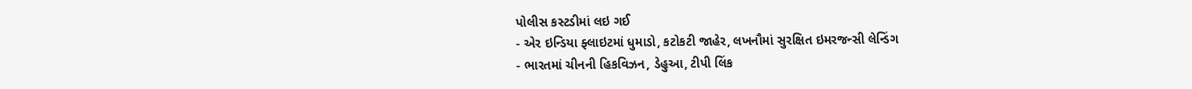પોલીસ કસ્ટડીમાં લઇ ગઈ
- એર ઇન્ડિયા ફ્લાઇટમાં ધુમાડો, કટોકટી જાહેર, લખનૌમાં સુરક્ષિત ઇમરજન્સી લેન્ડિંગ
- ભારતમાં ચીનની હિકવિઝન, ડેહુઆ, ટીપી લિંક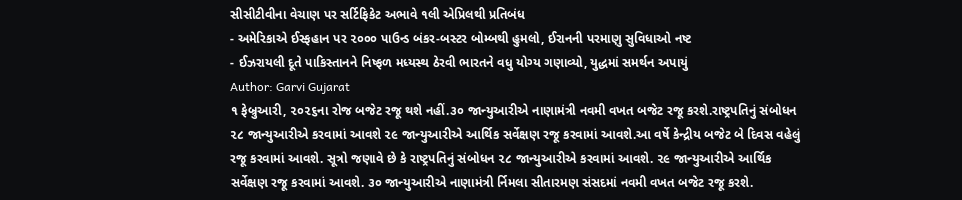સીસીટીવીના વેચાણ પર સર્ટિફિકેટ અભાવે ૧લી એપ્રિલથી પ્રતિબંધ
- અમેરિકાએ ઈસ્ફહાન પર ૨૦૦૦ પાઉન્ડ બંકર-બસ્ટર બોમ્બથી હુમલો, ઈરાનની પરમાણુ સુવિધાઓ નષ્ટ
- ઈઝરાયલી દૂતે પાકિસ્તાનને નિષ્ફળ મધ્યસ્થ ઠેરવી ભારતને વધુ યોગ્ય ગણાવ્યો, યુદ્ધમાં સમર્થન અપાયું
Author: Garvi Gujarat
૧ ફેબ્રુઆરી, ૨૦૨૬ના રોજ બજેટ રજૂ થશે નહીં.૩૦ જાન્યુઆરીએ નાણામંત્રી નવમી વખત બજેટ રજૂ કરશે.રાષ્ટ્રપતિનું સંબોધન ૨૮ જાન્યુઆરીએ કરવામાં આવશે ૨૯ જાન્યુઆરીએ આર્થિક સર્વેક્ષણ રજૂ કરવામાં આવશે.આ વર્ષે કેન્દ્રીય બજેટ બે દિવસ વહેલું રજૂ કરવામાં આવશે. સૂત્રો જણાવે છે કે રાષ્ટ્રપતિનું સંબોધન ૨૮ જાન્યુઆરીએ કરવામાં આવશે. ૨૯ જાન્યુઆરીએ આર્થિક સર્વેક્ષણ રજૂ કરવામાં આવશે. ૩૦ જાન્યુઆરીએ નાણામંત્રી ર્નિમલા સીતારમણ સંસદમાં નવમી વખત બજેટ રજૂ કરશે.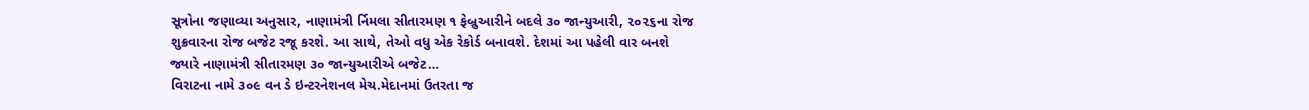સૂત્રોના જણાવ્યા અનુસાર, નાણામંત્રી ર્નિમલા સીતારમણ ૧ ફેબ્રુઆરીને બદલે ૩૦ જાન્યુઆરી, ૨૦૨૬ના રોજ શુક્રવારના રોજ બજેટ રજૂ કરશે. આ સાથે, તેઓ વધુ એક રેકોર્ડ બનાવશે. દેશમાં આ પહેલી વાર બનશે જ્યારે નાણામંત્રી સીતારમણ ૩૦ જાન્યુઆરીએ બજેટ…
વિરાટના નામે ૩૦૯ વન ડે ઇન્ટરનેશનલ મેચ.મેદાનમાં ઉતરતા જ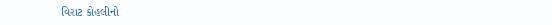વિરાટ કોહલીનો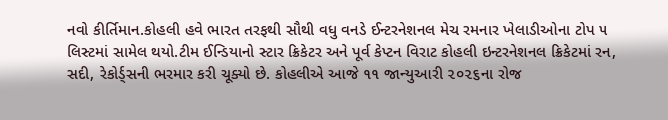નવો કીર્તિમાન.કોહલી હવે ભારત તરફથી સૌથી વધુ વનડે ઈન્ટરનેશનલ મેચ રમનાર ખેલાડીઓના ટોપ ૫ લિસ્ટમાં સામેલ થયો.ટીમ ઈન્ડિયાનો સ્ટાર ક્રિકેટર અને પૂર્વ કેપ્ટન વિરાટ કોહલી ઇન્ટરનેશનલ ક્રિકેટમાં રન, સદી, રેકોર્ડ્સની ભરમાર કરી ચૂક્યો છે. કોહલીએ આજે ૧૧ જાન્યુઆરી ૨૦૨૬ના રોજ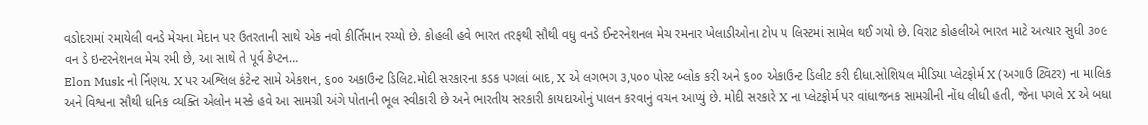વડોદરામાં રમાયેલી વનડે મેચના મેદાન પર ઉતરતાની સાથે એક નવો કીર્તિમાન રચ્યો છે. કોહલી હવે ભારત તરફથી સૌથી વધુ વનડે ઈન્ટરનેશનલ મેચ રમનાર ખેલાડીઓના ટોપ ૫ લિસ્ટમાં સામેલ થઈ ગયો છે. વિરાટ કોહલીએ ભારત માટે અત્યાર સુધી ૩૦૯ વન ડે ઇન્ટરનેશનલ મેચ રમી છે, આ સાથે તે પૂર્વ કેપ્ટન…
Elon Musk નો ર્નિણય. X પર અશ્લિલ કંટેન્ટ સામે એકશન, ૬૦૦ અકાઉન્ટ ડિલિટ.મોદી સરકારના કડક પગલાં બાદ, X એ લગભગ ૩,૫૦૦ પોસ્ટ બ્લોક કરી અને ૬૦૦ એકાઉન્ટ ડિલીટ કરી દીધા.સોશિયલ મીડિયા પ્લેટફોર્મ X (અગાઉ ટ્વિટર) ના માલિક અને વિશ્વના સૌથી ધનિક વ્યક્તિ એલોન મસ્કે હવે આ સામગ્રી અંગે પોતાની ભૂલ સ્વીકારી છે અને ભારતીય સરકારી કાયદાઓનું પાલન કરવાનું વચન આપ્યું છે. મોદી સરકારે X ના પ્લેટફોર્મ પર વાંધાજનક સામગ્રીની નોંધ લીધી હતી, જેના પગલે X એ બધા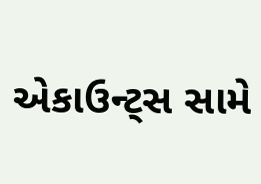એકાઉન્ટ્સ સામે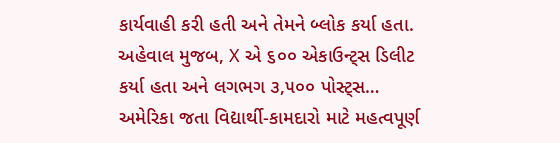કાર્યવાહી કરી હતી અને તેમને બ્લોક કર્યા હતા. અહેવાલ મુજબ, X એ ૬૦૦ એકાઉન્ટ્સ ડિલીટ કર્યા હતા અને લગભગ ૩,૫૦૦ પોસ્ટ્સ…
અમેરિકા જતા વિદ્યાર્થી-કામદારો માટે મહત્વપૂર્ણ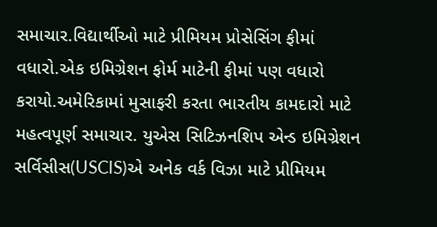સમાચાર.વિદ્યાર્થીઓ માટે પ્રીમિયમ પ્રોસેસિંગ ફીમાં વધારો.એક ઇમિગ્રેશન ફોર્મ માટેની ફીમાં પણ વધારો કરાયો.અમેરિકામાં મુસાફરી કરતા ભારતીય કામદારો માટે મહત્વપૂર્ણ સમાચાર. યુએસ સિટિઝનશિપ એન્ડ ઇમિગ્રેશન સર્વિસીસ(USCIS)એ અનેક વર્ક વિઝા માટે પ્રીમિયમ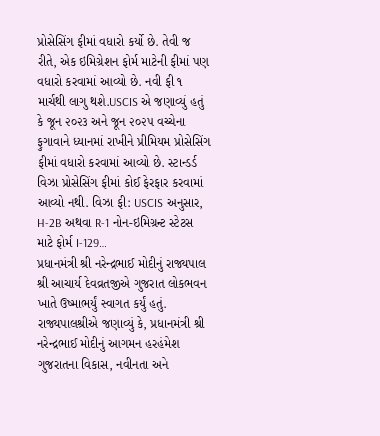પ્રોસેસિંગ ફીમાં વધારો કર્યો છે. તેવી જ રીતે, એક ઇમિગ્રેશન ફોર્મ માટેની ફીમાં પણ વધારો કરવામાં આવ્યો છે. નવી ફી ૧ માર્ચથી લાગુ થશે.USCIS એ જણાવ્યું હતું કે જૂન ૨૦૨૩ અને જૂન ૨૦૨૫ વચ્ચેના ફુગાવાને ધ્યાનમાં રાખીને પ્રીમિયમ પ્રોસેસિંગ ફીમાં વધારો કરવામાં આવ્યો છે. સ્ટાન્ડર્ડ વિઝા પ્રોસેસિંગ ફીમાં કોઈ ફેરફાર કરવામાં આવ્યો નથી. વિઝા ફી: USCIS અનુસાર, H-2B અથવા R-1 નોન-ઇમિગ્રન્ટ સ્ટેટસ માટે ફોર્મ I-129…
પ્રધાનમંત્રી શ્રી નરેન્દ્રભાઈ મોદીનું રાજ્યપાલ શ્રી આચાર્ય દેવવ્રતજીએ ગુજરાત લોકભવન ખાતે ઉષ્માભર્યું સ્વાગત કર્યું હતું. રાજ્યપાલશ્રીએ જણાવ્યું કે, પ્રધાનમંત્રી શ્રી નરેન્દ્રભાઈ મોદીનું આગમન હરહંમેશ ગુજરાતના વિકાસ, નવીનતા અને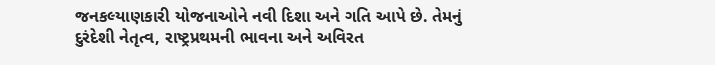જનકલ્યાણકારી યોજનાઓને નવી દિશા અને ગતિ આપે છે. તેમનું દુરંદેશી નેતૃત્વ, રાષ્ટ્રપ્રથમની ભાવના અને અવિરત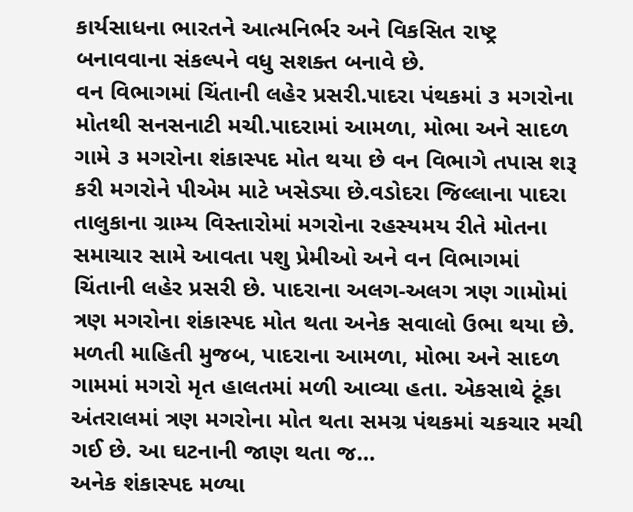કાર્યસાધના ભારતને આત્મનિર્ભર અને વિકસિત રાષ્ટ્ર બનાવવાના સંકલ્પને વધુ સશક્ત બનાવે છે.
વન વિભાગમાં ચિંતાની લહેર પ્રસરી.પાદરા પંથકમાં ૩ મગરોના મોતથી સનસનાટી મચી.પાદરામાં આમળા, મોભા અને સાદળ ગામે ૩ મગરોના શંકાસ્પદ મોત થયા છે વન વિભાગે તપાસ શરૂ કરી મગરોને પીએમ માટે ખસેડ્યા છે.વડોદરા જિલ્લાના પાદરા તાલુકાના ગ્રામ્ય વિસ્તારોમાં મગરોના રહસ્યમય રીતે મોતના સમાચાર સામે આવતા પશુ પ્રેમીઓ અને વન વિભાગમાં ચિંતાની લહેર પ્રસરી છે. પાદરાના અલગ-અલગ ત્રણ ગામોમાં ત્રણ મગરોના શંકાસ્પદ મોત થતા અનેક સવાલો ઉભા થયા છે. મળતી માહિતી મુજબ, પાદરાના આમળા, મોભા અને સાદળ ગામમાં મગરો મૃત હાલતમાં મળી આવ્યા હતા. એકસાથે ટૂંકા અંતરાલમાં ત્રણ મગરોના મોત થતા સમગ્ર પંથકમાં ચકચાર મચી ગઈ છે. આ ઘટનાની જાણ થતા જ…
અનેક શંકાસ્પદ મળ્યા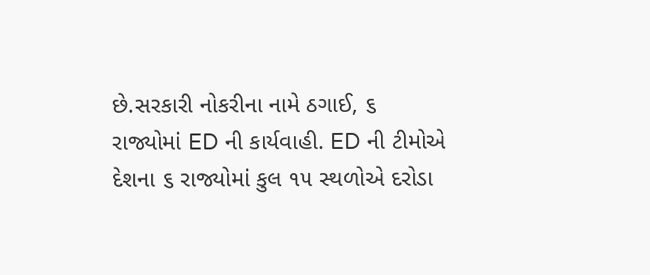છે.સરકારી નોકરીના નામે ઠગાઈ, ૬ રાજ્યોમાં ED ની કાર્યવાહી. ED ની ટીમોએ દેશના ૬ રાજ્યોમાં કુલ ૧૫ સ્થળોએ દરોડા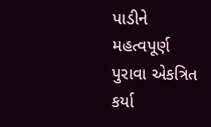પાડીને મહત્વપૂર્ણ પુરાવા એકત્રિત કર્યા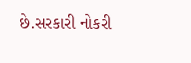છે.સરકારી નોકરી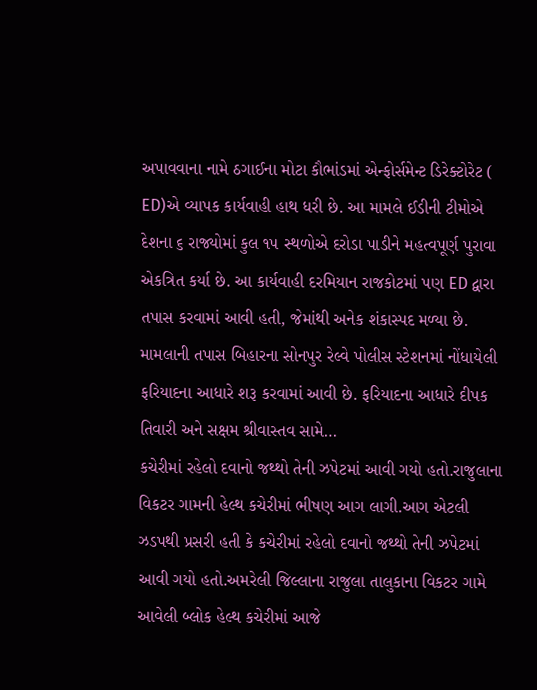અપાવવાના નામે ઠગાઈના મોટા કૌભાંડમાં એન્ફોર્સમેન્ટ ડિરેક્ટોરેટ ( ED)એ વ્યાપક કાર્યવાહી હાથ ધરી છે. આ મામલે ઈડીની ટીમોએ દેશના ૬ રાજ્યોમાં કુલ ૧૫ સ્થળોએ દરોડા પાડીને મહત્વપૂર્ણ પુરાવા એકત્રિત કર્યા છે. આ કાર્યવાહી દરમિયાન રાજકોટમાં પણ ED દ્વારા તપાસ કરવામાં આવી હતી, જેમાંથી અનેક શંકાસ્પદ મળ્યા છે. મામલાની તપાસ બિહારના સોનપુર રેલ્વે પોલીસ સ્ટેશનમાં નોંધાયેલી ફરિયાદના આધારે શરૂ કરવામાં આવી છે. ફરિયાદના આધારે દીપક તિવારી અને સક્ષમ શ્રીવાસ્તવ સામે…
કચેરીમાં રહેલો દવાનો જથ્થો તેની ઝપેટમાં આવી ગયો હતો.રાજુલાના વિકટર ગામની હેલ્થ કચેરીમાં ભીષણ આગ લાગી.આગ એટલી ઝડપથી પ્રસરી હતી કે કચેરીમાં રહેલો દવાનો જથ્થો તેની ઝપેટમાં આવી ગયો હતો.અમરેલી જિલ્લાના રાજુલા તાલુકાના વિકટર ગામે આવેલી બ્લોક હેલ્થ કચેરીમાં આજે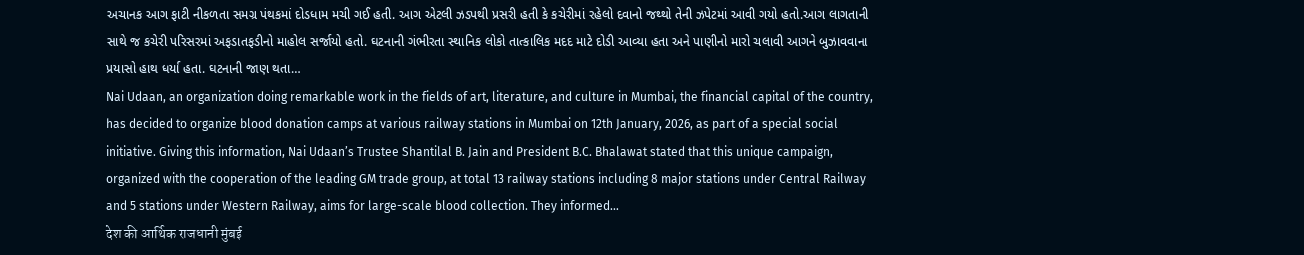અચાનક આગ ફાટી નીકળતા સમગ્ર પંથકમાં દોડધામ મચી ગઈ હતી. આગ એટલી ઝડપથી પ્રસરી હતી કે કચેરીમાં રહેલો દવાનો જથ્થો તેની ઝપેટમાં આવી ગયો હતો.આગ લાગતાની સાથે જ કચેરી પરિસરમાં અફડાતફડીનો માહોલ સર્જાયો હતો. ઘટનાની ગંભીરતા સ્થાનિક લોકો તાત્કાલિક મદદ માટે દોડી આવ્યા હતા અને પાણીનો મારો ચલાવી આગને બુઝાવવાના પ્રયાસો હાથ ધર્યા હતા. ઘટનાની જાણ થતા…
Nai Udaan, an organization doing remarkable work in the fields of art, literature, and culture in Mumbai, the financial capital of the country, has decided to organize blood donation camps at various railway stations in Mumbai on 12th January, 2026, as part of a special social initiative. Giving this information, Nai Udaan’s Trustee Shantilal B. Jain and President B.C. Bhalawat stated that this unique campaign, organized with the cooperation of the leading GM trade group, at total 13 railway stations including 8 major stations under Central Railway and 5 stations under Western Railway, aims for large-scale blood collection. They informed…
देश की आर्थिक राजधानी मुंबई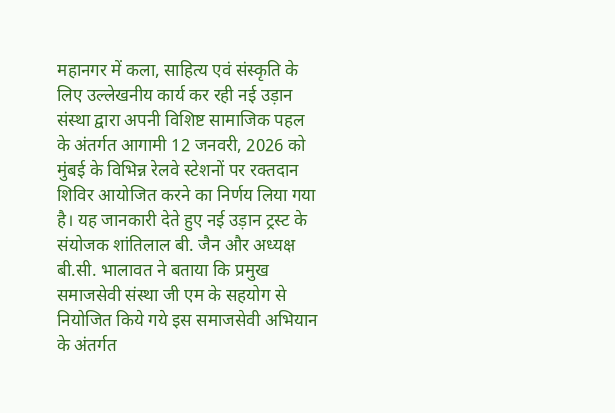महानगर में कला, साहित्य एवं संस्कृति के लिए उल्लेखनीय कार्य कर रही नई उड़ान संस्था द्वारा अपनी विशिष्ट सामाजिक पहल के अंतर्गत आगामी 12 जनवरी, 2026 को मुंबई के विभिन्न रेलवे स्टेशनों पर रक्तदान शिविर आयोजित करने का निर्णय लिया गया है। यह जानकारी देते हुए नई उड़ान ट्रस्ट के संयोजक शांतिलाल बी. जैन और अध्यक्ष बी.सी. भालावत ने बताया कि प्रमुख समाजसेवी संस्था जी एम के सहयोग से नियोजित किये गये इस समाजसेवी अभियान के अंतर्गत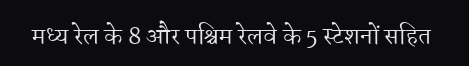मध्य रेल के 8 और पश्चिम रेलवे के 5 स्टेशनों सहित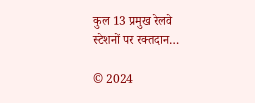कुल 13 प्रमुख रेलवे स्टेशनों पर रक्तदान…

© 2024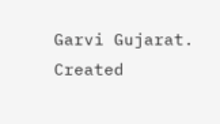Garvi Gujarat. Created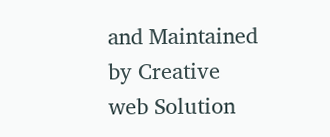and Maintained by Creative web Solution